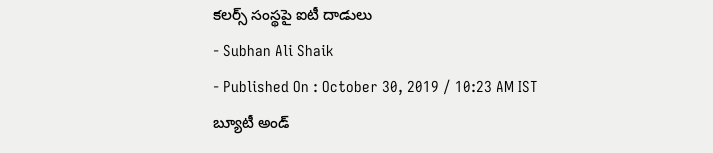కలర్స్ సంస్థపై ఐటీ దాడులు
- Subhan Ali Shaik
- Published On : October 30, 2019 / 10:23 AM IST
బ్యూటీ అండ్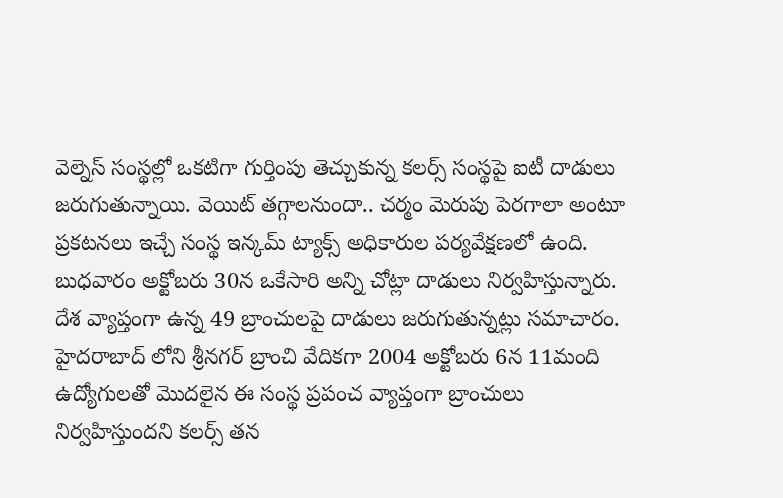వెల్నెస్ సంస్థల్లో ఒకటిగా గుర్తింపు తెచ్చుకున్న కలర్స్ సంస్థపై ఐటీ దాడులు జరుగుతున్నాయి. వెయిట్ తగ్గాలనుందా.. చర్మం మెరుపు పెరగాలా అంటూ ప్రకటనలు ఇచ్చే సంస్థ ఇన్కమ్ ట్యాక్స్ అధికారుల పర్యవేక్షణలో ఉంది. బుధవారం అక్టోబరు 30న ఒకేసారి అన్ని చోట్లా దాడులు నిర్వహిస్తున్నారు.
దేశ వ్యాప్తంగా ఉన్న 49 బ్రాంచులపై దాడులు జరుగుతున్నట్లు సమాచారం. హైదరాబాద్ లోని శ్రీనగర్ బ్రాంచి వేదికగా 2004 అక్టోబరు 6న 11మంది ఉద్యోగులతో మొదలైన ఈ సంస్థ ప్రపంచ వ్యాప్తంగా బ్రాంచులు నిర్వహిస్తుందని కలర్స్ తన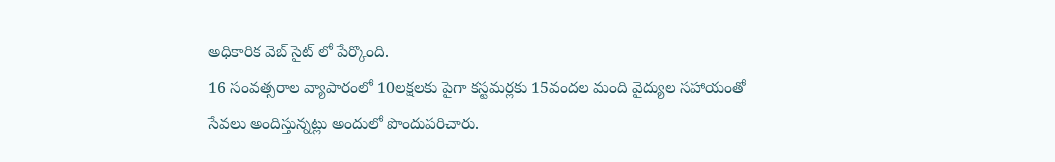అధికారిక వెబ్ సైట్ లో పేర్కొంది.
16 సంవత్సరాల వ్యాపారంలో 10లక్షలకు పైగా కస్టమర్లకు 15వందల మంది వైద్యుల సహాయంతో సేవలు అందిస్తున్నట్లు అందులో పొందుపరిచారు.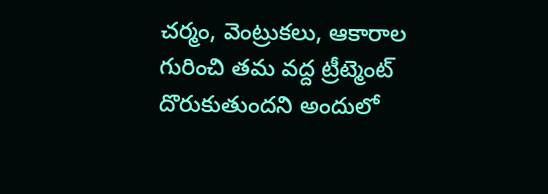చర్మం, వెంట్రుకలు, ఆకారాల గురించి తమ వద్ద ట్రీట్మెంట్ దొరుకుతుందని అందులో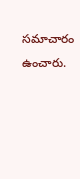సమాచారం ఉంచారు.